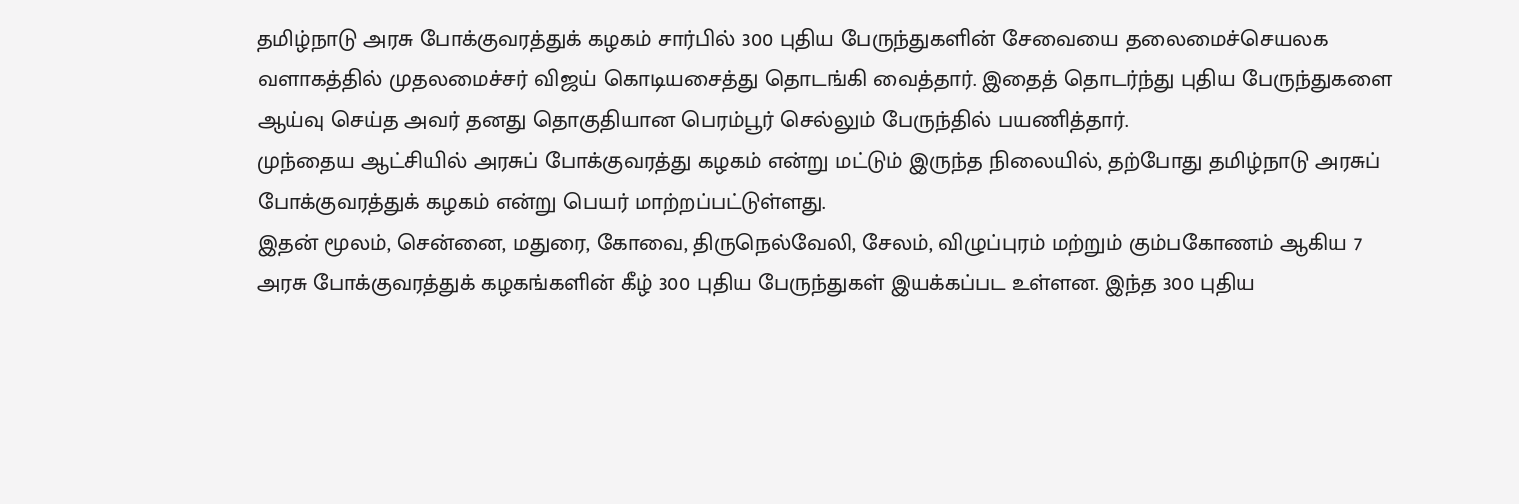தமிழ்நாடு அரசு போக்குவரத்துக் கழகம் சார்பில் 300 புதிய பேருந்துகளின் சேவையை தலைமைச்செயலக வளாகத்தில் முதலமைச்சர் விஜய் கொடியசைத்து தொடங்கி வைத்தார். இதைத் தொடர்ந்து புதிய பேருந்துகளை ஆய்வு செய்த அவர் தனது தொகுதியான பெரம்பூர் செல்லும் பேருந்தில் பயணித்தார்.
முந்தைய ஆட்சியில் அரசுப் போக்குவரத்து கழகம் என்று மட்டும் இருந்த நிலையில், தற்போது தமிழ்நாடு அரசுப் போக்குவரத்துக் கழகம் என்று பெயர் மாற்றப்பட்டுள்ளது.
இதன் மூலம், சென்னை, மதுரை, கோவை, திருநெல்வேலி, சேலம், விழுப்புரம் மற்றும் கும்பகோணம் ஆகிய 7 அரசு போக்குவரத்துக் கழகங்களின் கீழ் 300 புதிய பேருந்துகள் இயக்கப்பட உள்ளன. இந்த 300 புதிய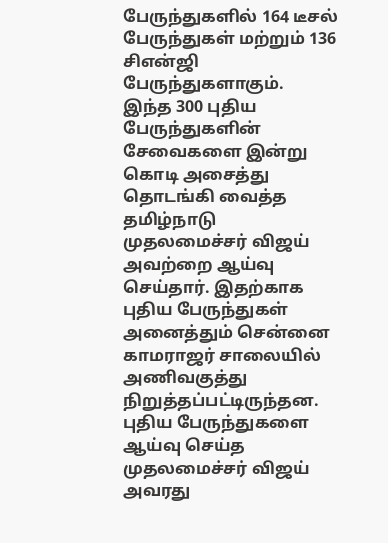பேருந்துகளில் 164 டீசல் பேருந்துகள் மற்றும் 136 சிஎன்ஜி பேருந்துகளாகும்.
இந்த 300 புதிய பேருந்துகளின் சேவைகளை இன்று கொடி அசைத்து தொடங்கி வைத்த தமிழ்நாடு முதலமைச்சர் விஜய் அவற்றை ஆய்வு செய்தார். இதற்காக புதிய பேருந்துகள் அனைத்தும் சென்னை காமராஜர் சாலையில் அணிவகுத்து நிறுத்தப்பட்டிருந்தன.
புதிய பேருந்துகளை ஆய்வு செய்த முதலமைச்சர் விஜய் அவரது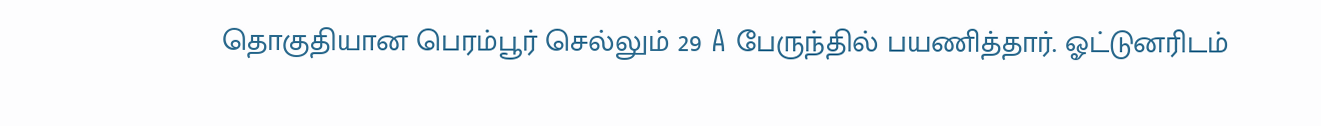தொகுதியான பெரம்பூர் செல்லும் 29 A பேருந்தில் பயணித்தார். ஓட்டுனரிடம்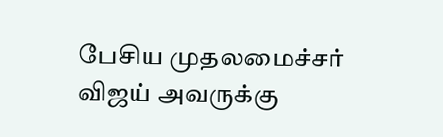பேசிய முதலமைச்சர் விஜய் அவருக்கு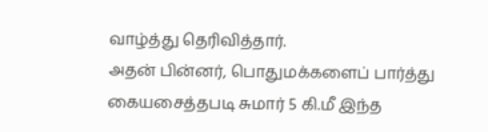வாழ்த்து தெரிவித்தார்.
அதன் பின்னர், பொதுமக்களைப் பார்த்து கையசைத்தபடி சுமார் 5 கி.மீ இந்த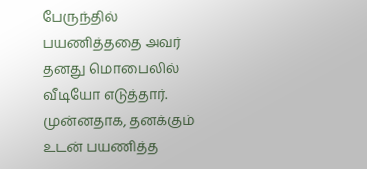பேருந்தில் பயணித்ததை அவர் தனது மொபைலில் வீடியோ எடுத்தார். முன்னதாக, தனக்கும் உடன் பயணித்த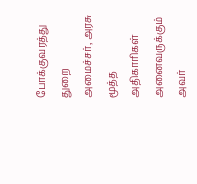போக்குவரத்து துறை அமைச்சர், அரசு மூத்த அதிகாரிகள் அனைவருக்கும் அவர்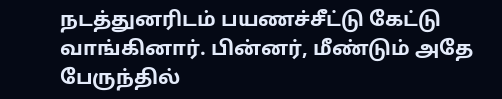நடத்துனரிடம் பயணச்சீட்டு கேட்டு வாங்கினார். பின்னர், மீண்டும் அதே பேருந்தில்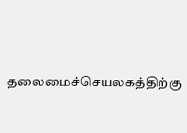தலைமைச்செயலகத்திற்கு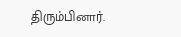திரும்பினார்.